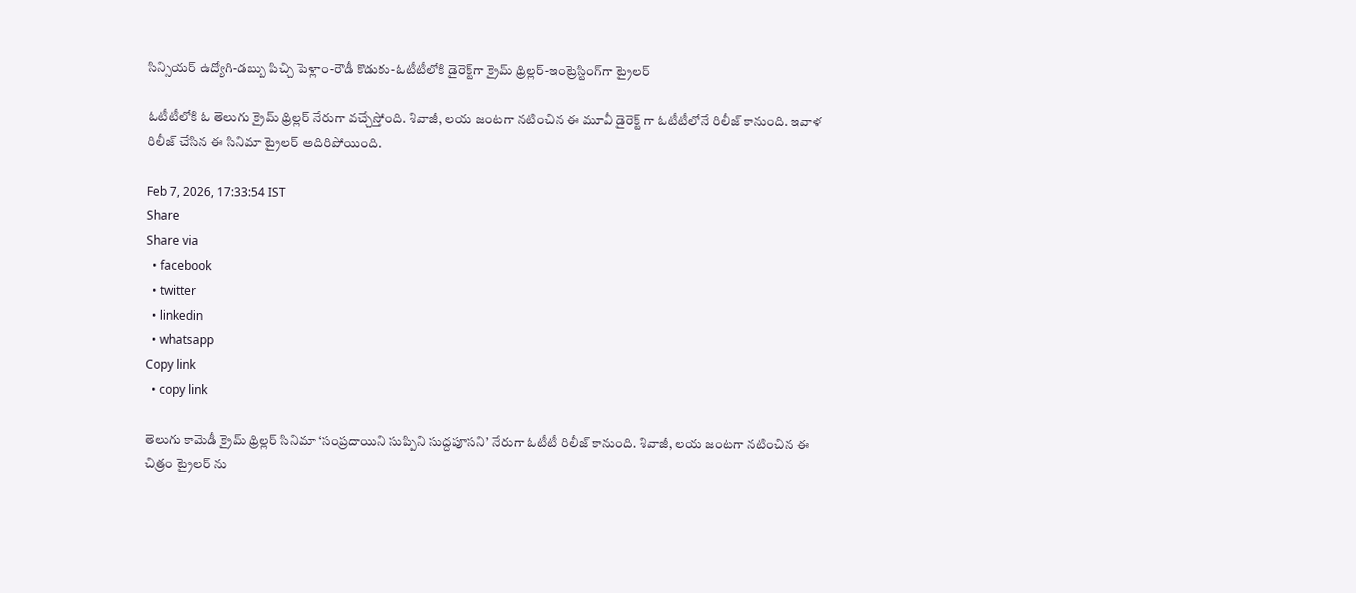సిన్సియర్ ఉద్యోగి-డ‌బ్బు పిచ్చి పెళ్లాం-రౌడీ కొడుకు-ఓటీటీలోకి డైరెక్ట్‌గా క్రైమ్ థ్రిల్ల‌ర్‌-ఇంట్రెస్టింగ్‌గా ట్రైల‌ర్‌

ఓటీటీలోకి ఓ తెలుగు క్రైమ్ థ్రిల్లర్ నేరుగా వచ్చేస్తోంది. శివాజీ, లయ జంటగా నటించిన ఈ మూవీ డైరెక్ట్ గా ఓటీటీలోనే రిలీజ్ కానుంది. ఇవాళ రిలీజ్ చేసిన ఈ సినిమా ట్రైలర్ అదిరిపోయింది.

Feb 7, 2026, 17:33:54 IST
Share
Share via
  • facebook
  • twitter
  • linkedin
  • whatsapp
Copy link
  • copy link

తెలుగు కామెడీ క్రైమ్ థ్రిల్లర్ సినిమా ‘సంప్రదాయిని సుప్పిని సుద్దపూసని’ నేరుగా ఓటీటీ రిలీజ్ కానుంది. శివాజీ, లయ జంటగా నటించిన ఈ చిత్రం ట్రైలర్ ను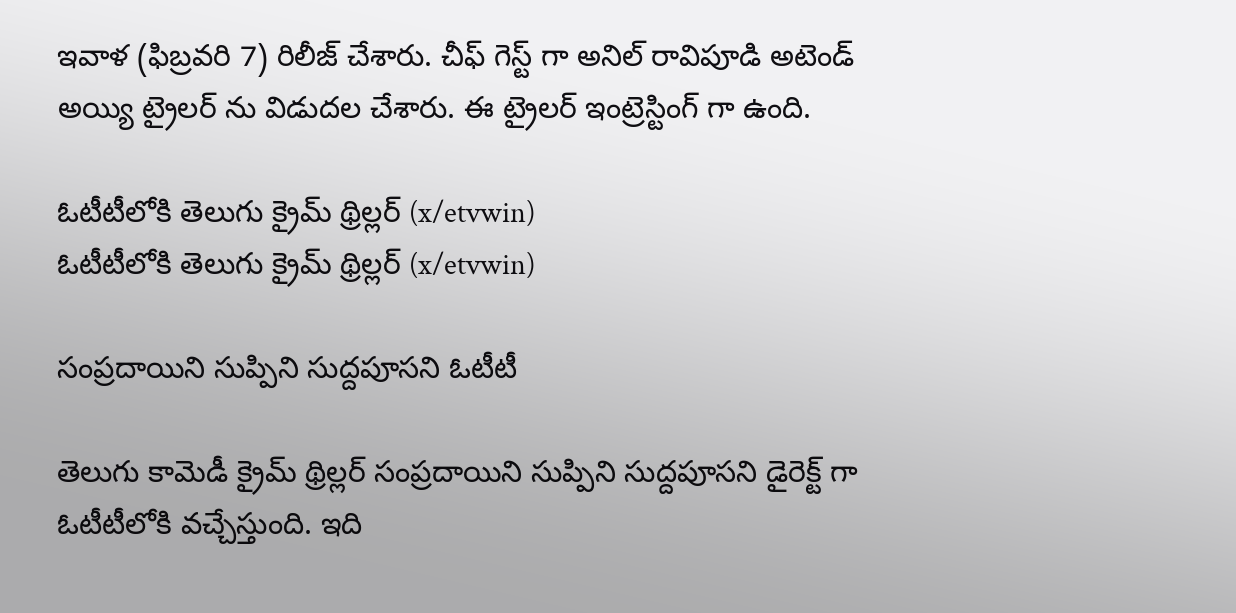ఇవాళ (ఫిబ్రవరి 7) రిలీజ్ చేశారు. చీఫ్ గెస్ట్ గా అనిల్ రావిపూడి అటెండ్ అయ్యి ట్రైలర్ ను విడుదల చేశారు. ఈ ట్రైలర్ ఇంట్రెస్టింగ్ గా ఉంది.

ఓటీటీలోకి తెలుగు క్రైమ్ థ్రిల్లర్ (x/etvwin)
ఓటీటీలోకి తెలుగు క్రైమ్ థ్రిల్లర్ (x/etvwin)

సంప్రదాయిని సుప్పిని సుద్దపూసని ఓటీటీ

తెలుగు కామెడీ క్రైమ్ థ్రిల్లర్ సంప్రదాయిని సుప్పిని సుద్దపూసని డైరెక్ట్ గా ఓటీటీలోకి వచ్చేస్తుంది. ఇది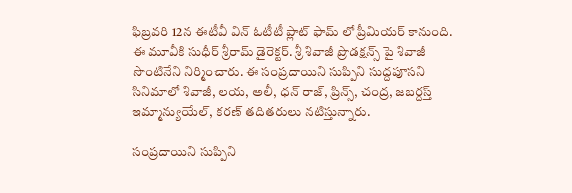ఫిబ్రవరి 12న ఈటీవీ విన్ ఓటీటీ ప్లాట్ ఫామ్ లో ప్రీమియర్ కానుంది. ఈ మూవీకి సుధీర్ శ్రీరామ్ డైరెక్టర్. శ్రీ శివాజీ ప్రొడక్షన్స్ పై శివాజీ సొంటినేని నిర్మించారు. ఈ సంప్రదాయిని సుప్పిని సుద్దపూసని సినిమాలో శివాజీ, లయ, అలీ, ధన్ రాజ్, ప్రిన్స్, చంద్ర, జబర్దస్త్ ఇమ్మాన్యుయేల్, కరణ్ తదితరులు నటిస్తున్నారు.

సంప్రదాయిని సుప్పిని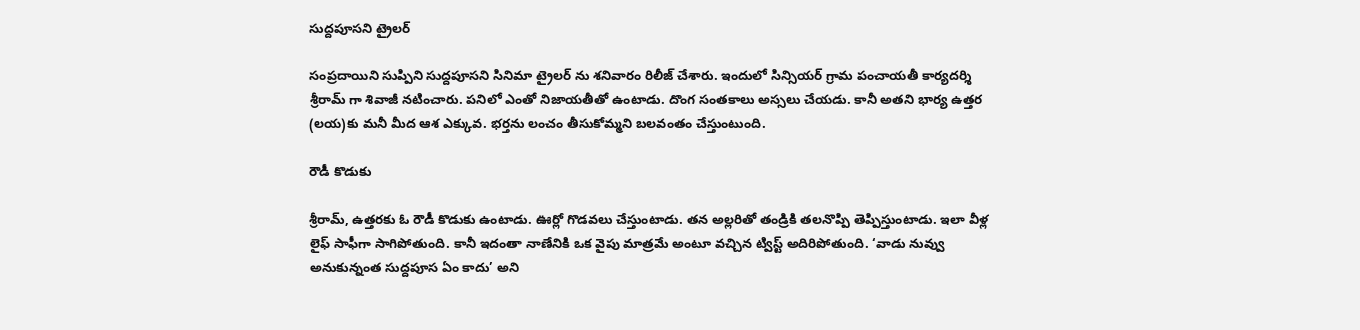సుద్దపూసని ట్రైలర్

సంప్రదాయిని సుప్పిని సుద్దపూసని సినిమా ట్రైలర్ ను శనివారం రిలీజ్ చేశారు. ఇందులో సిన్సియర్ గ్రామ పంచాయతీ కార్యదర్శి శ్రీరామ్ గా శివాజీ నటించారు. పనిలో ఎంతో నిజాయతీతో ఉంటాడు. దొంగ సంతకాలు అస్సలు చేయడు. కానీ అతని భార్య ఉత్తర (లయ)కు మనీ మీద ఆశ ఎక్కువ. భర్తను లంచం తీసుకోమ్మని బలవంతం చేస్తుంటుంది.

రౌడీ కొడుకు

శ్రీరామ్, ఉత్తరకు ఓ రౌడీ కొడుకు ఉంటాడు. ఊర్లో గొడవలు చేస్తుంటాడు. తన అల్లరితో తండ్రికి తలనొప్పి తెప్పిస్తుంటాడు. ఇలా వీళ్ల లైఫ్ సాఫీగా సాగిపోతుంది. కానీ ఇదంతా నాణేనికి ఒక వైపు మాత్రమే అంటూ వచ్చిన ట్విస్ట్ అదిరిపోతుంది. ‘వాడు నువ్వు అనుకున్నంత సుద్దపూస ఏం కాదు’ అని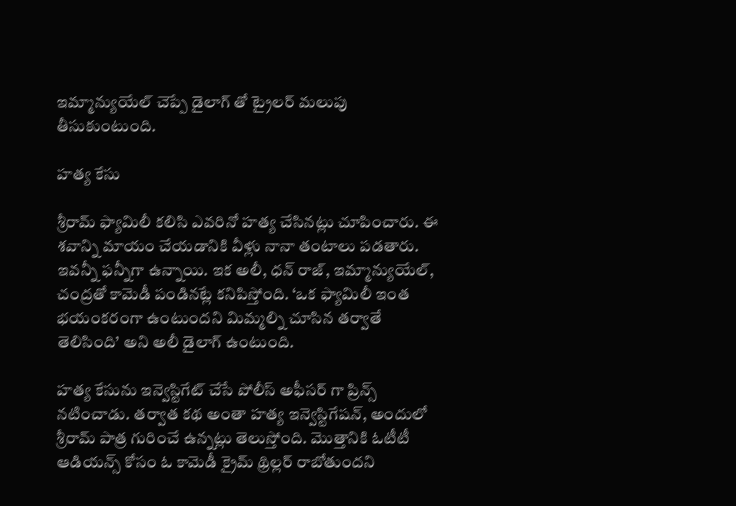ఇమ్మాన్యుయేల్ చెప్పే డైలాగ్ తో ట్రైలర్ మలుపు తీసుకుంటుంది.

హత్య కేసు

శ్రీరామ్ ఫ్యామిలీ కలిసి ఎవరినో హత్య చేసినట్లు చూపించారు. ఈ శవాన్ని మాయం చేయడానికి వీళ్లు నానా తంటాలు పడతారు. ఇవన్నీ ఫన్నీగా ఉన్నాయి. ఇక అలీ, ధన్ రాజ్, ఇమ్మాన్యుయేల్, చంద్రతో కామెడీ పండినట్లే కనిపిస్తోంది. ‘ఒక ఫ్యామిలీ ఇంత భయంకరంగా ఉంటుందని మిమ్మల్ని చూసిన తర్వాతే తెలిసింది’ అని అలీ డైలాగ్ ఉంటుంది.

హత్య కేసును ఇన్వెస్టిగేట్ చేసే పోలీస్ అఫీసర్ గా ప్రిన్స్ నటించాడు. తర్వాత కథ అంతా హత్య ఇన్వెస్టిగేషన్, అందులో శ్రీరామ్ పాత్ర గురించే ఉన్నట్లు తెలుస్తోంది. మొత్తానికి ఓటీటీ ఆడియన్స్ కోసం ఓ కామెడీ క్రైమ్ థ్రిల్లర్ రాబోతుందని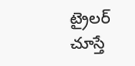ట్రైలర్ చూస్తే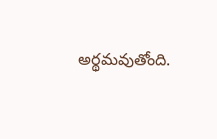అర్థమవుతోంది.